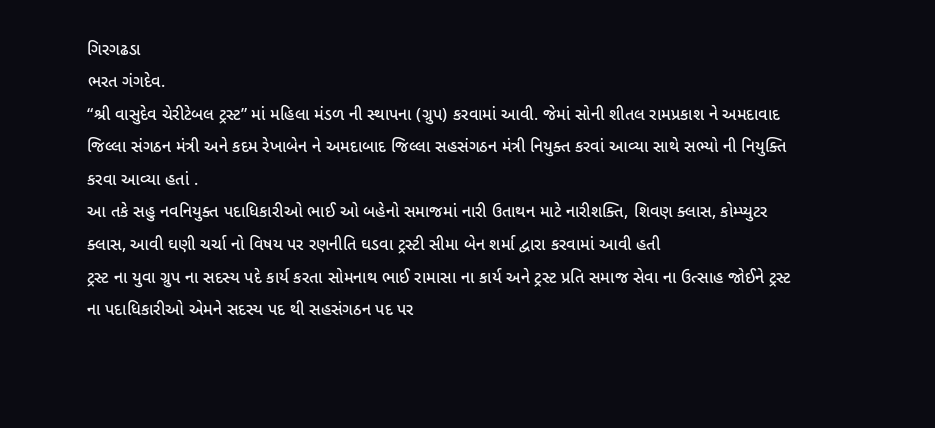ગિરગઢડા
ભરત ગંગદેવ.
“શ્રી વાસુદેવ ચેરીટેબલ ટ્રસ્ટ” માં મહિલા મંડળ ની સ્થાપના (ગ્રુપ) કરવામાં આવી. જેમાં સોની શીતલ રામપ્રકાશ ને અમદાવાદ જિલ્લા સંગઠન મંત્રી અને કદમ રેખાબેન ને અમદાબાદ જિલ્લા સહસંગઠન મંત્રી નિયુક્ત કરવાં આવ્યા સાથે સભ્યો ની નિયુક્તિ કરવા આવ્યા હતાં .
આ તકે સહુ નવનિયુક્ત પદાધિકારીઓ ભાઈ ઓ બહેનો સમાજમાં નારી ઉતાથન માટે નારીશક્તિ, શિવણ ક્લાસ, કોમ્પ્યુટર ક્લાસ, આવી ઘણી ચર્ચા નો વિષય પર રણનીતિ ઘડવા ટ્રસ્ટી સીમા બેન શર્મા દ્વારા કરવામાં આવી હતી
ટ્રસ્ટ ના યુવા ગ્રુપ ના સદસ્ય પદે કાર્ય કરતા સોમનાથ ભાઈ રામાસા ના કાર્ય અને ટ્રસ્ટ પ્રતિ સમાજ સેવા ના ઉત્સાહ જોઈને ટ્રસ્ટ ના પદાધિકારીઓ એમને સદસ્ય પદ થી સહસંગઠન પદ પર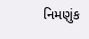નિમણુંક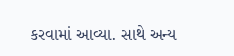કરવામાં આવ્યા. સાથે અન્ય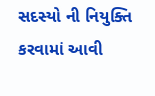સદસ્યો ની નિયુક્તિ કરવામાં આવી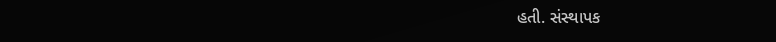હતી. સંસ્થાપક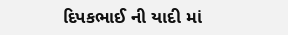દિપકભાઈ ની યાદી માં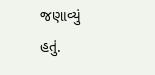જણાવ્યું હતું.